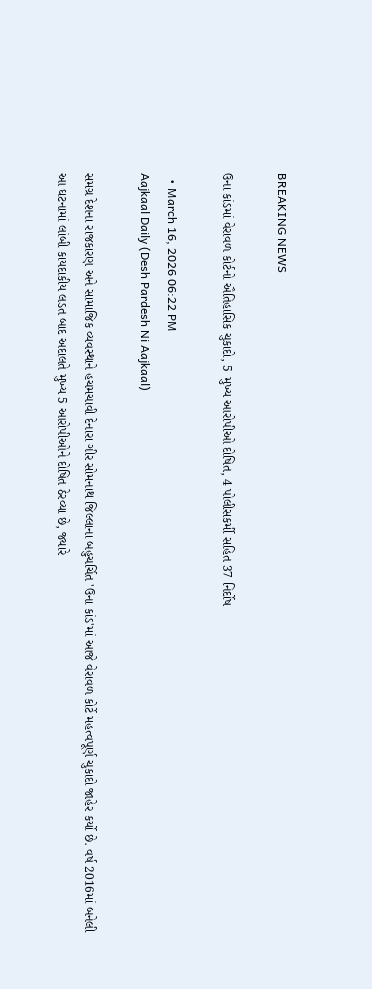BREAKING NEWS

ઉના કાંડમાં વેરાવળ કોર્ટનો ઐતિહાસિક ચુકાદો, 5 મુખ્ય આરોપીઓ દોષિત, 4 પોલીસકર્મી સહિત 37 નિર્દોષ

  • March 16, 2026 06:22 PM
Aajkaal Daily (Desh Pardesh Ni Aajkaal)

સમગ્ર દેશના રાજકારણ અને સામાજિક વ્યવસ્થાને હચમચાવી દેનારા ગીર સોમનાથ જિલ્લાના બહુચર્ચિત 'ઉના કાંડ'માં આજે વેરાવળ કોર્ટે મહત્વપૂર્ણ ચુકાદો જાહેર કર્યો છે. વર્ષ 2016માં બનેલી આ ઘટનામાં લાંબી કાયદાકીય લડત બાદ અદાલતે મુખ્ય 5 આરોપીઓને દોષિત ઠેરવ્યા છે, જ્યારે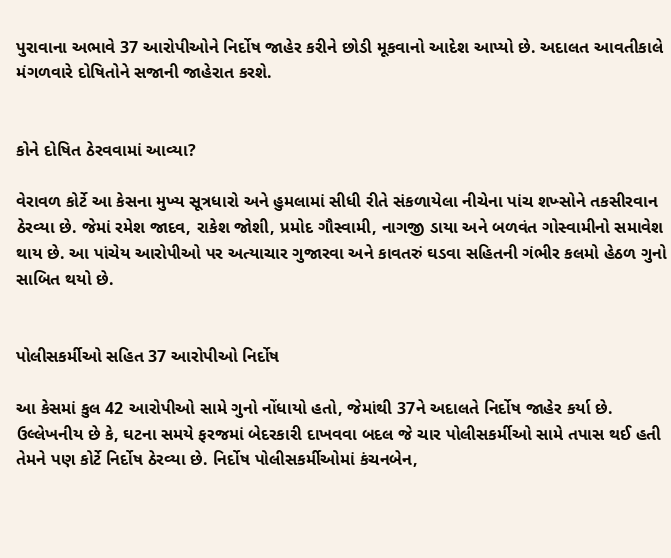પુરાવાના અભાવે 37 આરોપીઓને નિર્દોષ જાહેર કરીને છોડી મૂકવાનો આદેશ આપ્યો છે. અદાલત આવતીકાલે મંગળવારે દોષિતોને સજાની જાહેરાત કરશે.


કોને દોષિત ઠેરવવામાં આવ્યા?

વેરાવળ કોર્ટે આ કેસના મુખ્ય સૂત્રધારો અને હુમલામાં સીધી રીતે સંકળાયેલા નીચેના પાંચ શખ્સોને તકસીરવાન ઠેરવ્યા છે. જેમાં રમેશ જાદવ, રાકેશ જોશી, પ્રમોદ ગૌસ્વામી, નાગજી ડાયા અને બળવંત ગોસ્વામીનો સમાવેશ થાય છે. આ પાંચેય આરોપીઓ પર અત્યાચાર ગુજારવા અને કાવતરું ઘડવા સહિતની ગંભીર કલમો હેઠળ ગુનો સાબિત થયો છે.


પોલીસકર્મીઓ સહિત 37 આરોપીઓ નિર્દોષ

આ કેસમાં કુલ 42 આરોપીઓ સામે ગુનો નોંધાયો હતો, જેમાંથી 37ને અદાલતે નિર્દોષ જાહેર કર્યા છે. ઉલ્લેખનીય છે કે, ઘટના સમયે ફરજમાં બેદરકારી દાખવવા બદલ જે ચાર પોલીસકર્મીઓ સામે તપાસ થઈ હતી તેમને પણ કોર્ટે નિર્દોષ ઠેરવ્યા છે. નિર્દોષ પોલીસકર્મીઓમાં કંચનબેન,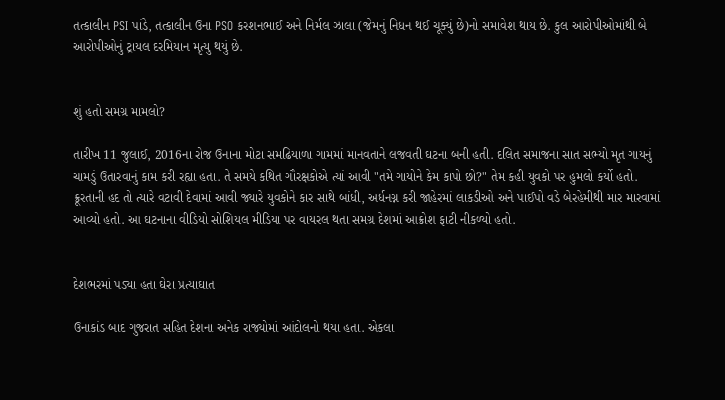તત્કાલીન PSI પાંડે, તત્કાલીન ઉના PSO કરશનભાઈ અને નિર્મલ ઝાલા (જેમનું નિધન થઈ ચૂક્યું છે)નો સમાવેશ થાય છે. કુલ આરોપીઓમાંથી બે આરોપીઓનું ટ્રાયલ દરમિયાન મૃત્યુ થયું છે.


શું હતો સમગ્ર મામલો?

તારીખ 11 જુલાઈ, 2016ના રોજ ઉનાના મોટા સમઢિયાળા ગામમાં માનવતાને લજવતી ઘટના બની હતી. દલિત સમાજના સાત સભ્યો મૃત ગાયનું ચામડું ઉતારવાનું કામ કરી રહ્યા હતા. તે સમયે કથિત ગૌરક્ષકોએ ત્યાં આવી "તમે ગાયોને કેમ કાપો છો?" તેમ કહી યુવકો પર હુમલો કર્યો હતો. ક્રૂરતાની હદ તો ત્યારે વટાવી દેવામાં આવી જ્યારે યુવકોને કાર સાથે બાંધી, અર્ધનગ્ન કરી જાહેરમાં લાકડીઓ અને પાઈપો વડે બેરહેમીથી માર મારવામાં આવ્યો હતો. આ ઘટનાના વીડિયો સોશિયલ મીડિયા પર વાયરલ થતા સમગ્ર દેશમાં આક્રોશ ફાટી નીકળ્યો હતો.


દેશભરમાં પડ્યા હતા ઘેરા પ્રત્યાઘાત

ઉનાકાંડ બાદ ગુજરાત સહિત દેશના અનેક રાજ્યોમાં આંદોલનો થયા હતા. એકલા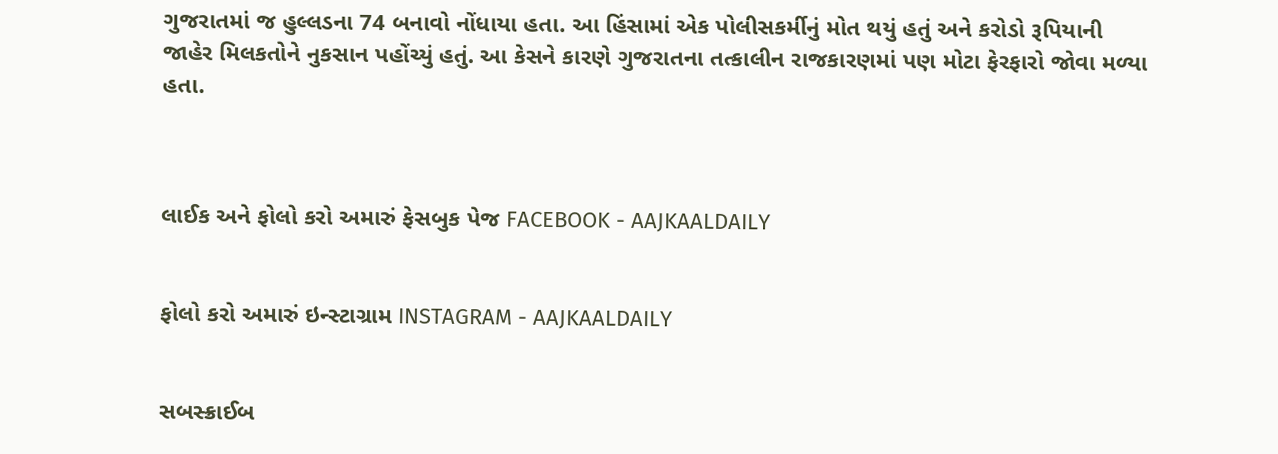ગુજરાતમાં જ હુલ્લડના 74 બનાવો નોંધાયા હતા. આ હિંસામાં એક પોલીસકર્મીનું મોત થયું હતું અને કરોડો રૂપિયાની જાહેર મિલકતોને નુકસાન પહોંચ્યું હતું. આ કેસને કારણે ગુજરાતના તત્કાલીન રાજકારણમાં પણ મોટા ફેરફારો જોવા મળ્યા હતા.



લાઈક અને ફોલો કરો અમારું ફેસબુક પેજ FACEBOOK - AAJKAALDAILY


ફોલો કરો અમારું ઇન્સ્ટાગ્રામ INSTAGRAM - AAJKAALDAILY


સબસ્ક્રાઈબ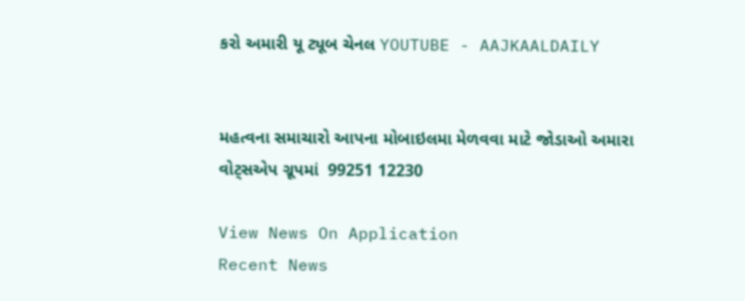કરો અમારી યૂ ટ્યૂબ ચેનલ YOUTUBE - AAJKAALDAILY


મહત્વના સમાચારો આપના મોબાઇલમા મેળવવા માટે જોડાઓ અમારા વોટ્સએપ ગ્રૂપમાં  99251 12230

View News On Application
Recent News